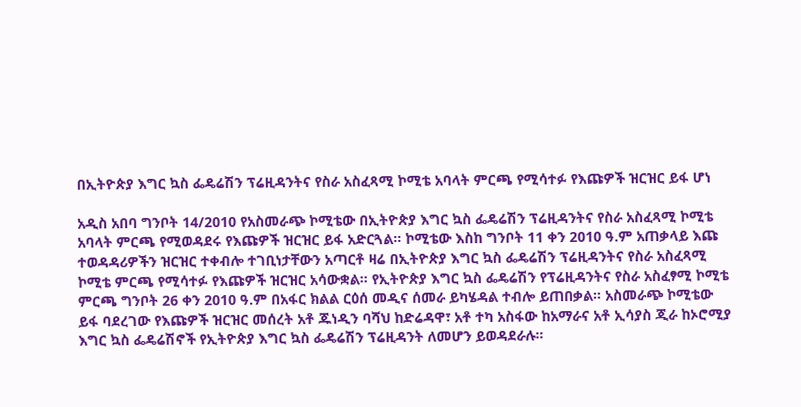በኢትዮጵያ እግር ኳስ ፌዴሬሽን ፕሬዚዳንትና የስራ አስፈጻሚ ኮሚቴ አባላት ምርጫ የሚሳተፉ የእጩዎች ዝርዝር ይፋ ሆነ

አዲስ አበባ ግንቦት 14/2010 የአስመራጭ ኮሚቴው በኢትዮጵያ እግር ኳስ ፌዴሬሽን ፕሬዚዳንትና የስራ አስፈጻሚ ኮሚቴ አባላት ምርጫ የሚወዳደሩ የእጩዎች ዝርዝር ይፋ አድርጓል። ኮሚቴው እስከ ግንቦት 11 ቀን 2010 ዓ.ም አጠቃላይ እጩ ተወዳዳሪዎችን ዝርዝር ተቀብሎ ተገቢነታቸውን አጣርቶ ዛሬ በኢትዮጵያ እግር ኳስ ፌዴሬሽን ፕሬዚዳንትና የስራ አስፈጻሚ ኮሚቴ ምርጫ የሚሳተፉ የእጩዎች ዝርዝር አሳውቋል። የኢትዮጵያ እግር ኳስ ፌዴሬሽን የፕሬዚዳንትና የስራ አስፈፃሚ ኮሚቴ ምርጫ ግንቦት 26 ቀን 2010 ዓ.ም በአፋር ክልል ርዕሰ መዲና ሰመራ ይካሄዳል ተብሎ ይጠበቃል። አስመራጭ ኮሚቴው ይፋ ባደረገው የእጩዎች ዝርዝር መሰረት አቶ ጁነዲን ባሻህ ከድሬዳዋ፣ አቶ ተካ አስፋው ከአማራና አቶ ኢሳያስ ጂራ ከኦሮሚያ እግር ኳስ ፌዴሬሽኖች የኢትዮጵያ እግር ኳስ ፌዴሬሽን ፕሬዚዳንት ለመሆን ይወዳደራሉ።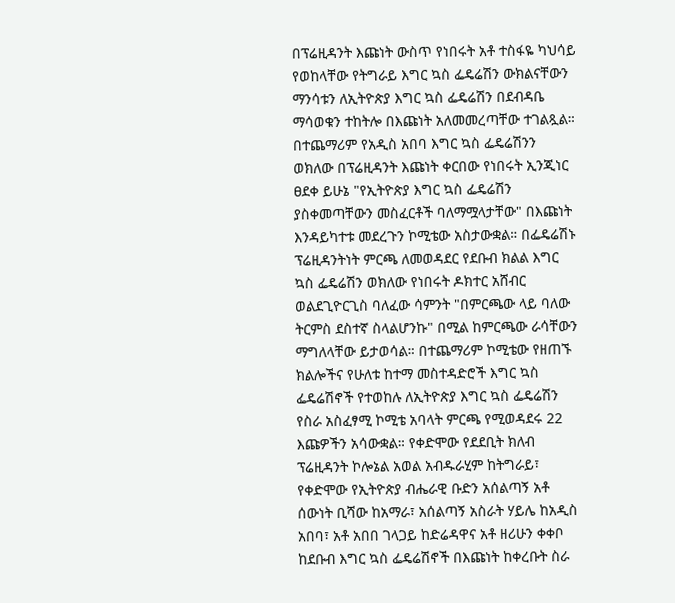በፕሬዚዳንት እጩነት ውስጥ የነበሩት አቶ ተስፋዬ ካህሳይ የወከላቸው የትግራይ እግር ኳስ ፌዴሬሽን ውክልናቸውን ማንሳቱን ለኢትዮጵያ እግር ኳስ ፌዴሬሽን በደብዳቤ ማሳወቁን ተከትሎ በእጩነት አለመመረጣቸው ተገልጿል። በተጨማሪም የአዲስ አበባ እግር ኳስ ፌዴሬሽንን ወክለው በፕሬዚዳንት እጩነት ቀርበው የነበሩት ኢንጂነር ፀደቀ ይሁኔ "የኢትዮጵያ እግር ኳስ ፌዴሬሽን ያስቀመጣቸውን መስፈርቶች ባለማሟላታቸው" በእጩነት እንዳይካተቱ መደረጉን ኮሚቴው አስታውቋል። በፌዴሬሽኑ ፕሬዚዳንትነት ምርጫ ለመወዳደር የደቡብ ክልል እግር ኳስ ፌዴሬሽን ወክለው የነበሩት ዶክተር አሸብር ወልደጊዮርጊስ ባለፈው ሳምንት "በምርጫው ላይ ባለው ትርምስ ደስተኛ ስላልሆንኩ" በሚል ከምርጫው ራሳቸውን ማግለላቸው ይታወሳል። በተጨማሪም ኮሚቴው የዘጠኙ ክልሎችና የሁለቱ ከተማ መስተዳድሮች እግር ኳስ ፌዴሬሽኖች የተወከሉ ለኢትዮጵያ እግር ኳስ ፌዴሬሽን የስራ አስፈፃሚ ኮሚቴ አባላት ምርጫ የሚወዳደሩ 22 እጩዎችን አሳውቋል። የቀድሞው የደደቢት ክለብ ፕሬዚዳንት ኮሎኔል አወል አብዱራሂም ከትግራይ፣ የቀድሞው የኢትዮጵያ ብሔራዊ ቡድን አሰልጣኝ አቶ ሰውነት ቢሻው ከአማራ፣ አሰልጣኝ አስራት ሃይሌ ከአዲስ አበባ፣ አቶ አበበ ገላጋይ ከድሬዳዋና አቶ ዘሪሁን ቀቀቦ ከደቡብ እግር ኳስ ፌዴሬሽኖች በእጩነት ከቀረቡት ስራ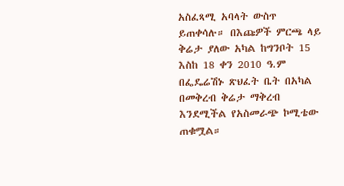አስፈጻሚ አባላት ውስጥ ይጠቀሳሉ። በእጩዎች ምርጫ ላይ ቅሬታ ያለው አካል ከግንቦት 15 እስከ 18 ቀን 2010 ዓ.ም በፌዴሬሽኑ ጽህፈት ቤት በአካል በመቅረብ ቅሬታ ማቅረብ እንደሚችል የአስመራጭ ኮሚቴው ጠቁሟል።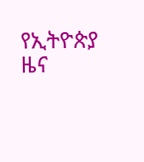የኢትዮጵያ ዜና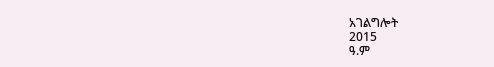አገልግሎት
2015
ዓ.ም